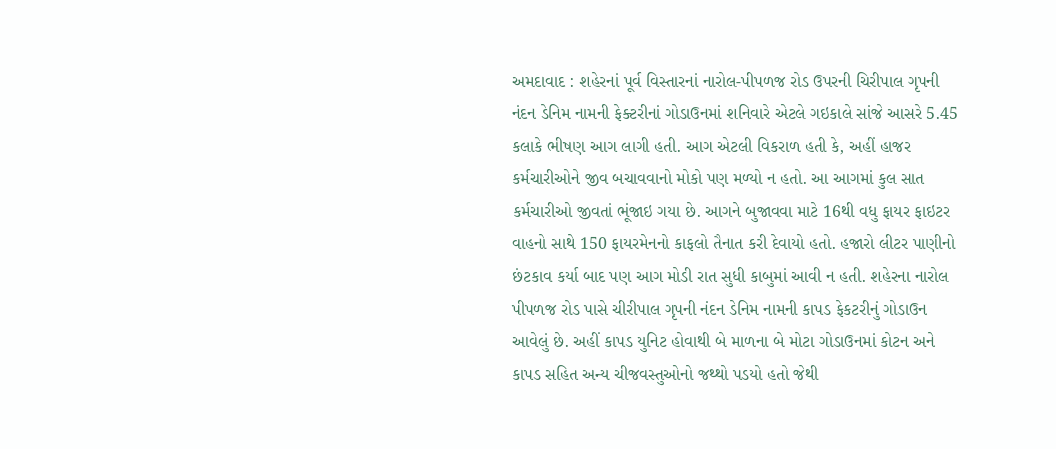અમદાવાદ : શહેરનાં પૂર્વ વિસ્તારનાં નારોલ-પીપળજ રોડ ઉપરની ચિરીપાલ ગૃપની નંદન ડેનિમ નામની ફેક્ટરીનાં ગોડાઉનમાં શનિવારે એટલે ગઇકાલે સાંજે આસરે 5.45 કલાકે ભીષણ આગ લાગી હતી. આગ એટલી વિકરાળ હતી કે, અહીં હાજર કર્મચારીઓને જીવ બચાવવાનો મોકો પણ મળ્યો ન હતો. આ આગમાં કુલ સાત કર્મચારીઓ જીવતાં ભૂંજાઇ ગયા છે. આગને બુજાવવા માટે 16થી વધુ ફાયર ફાઇટર વાહનો સાથે 150 ફાયરમેનનો કાફલો તૈનાત કરી દેવાયો હતો. હજારો લીટર પાણીનો છંટકાવ કર્યા બાદ પણ આગ મોડી રાત સુધી કાબુમાં આવી ન હતી. શહેરના નારોલ પીપળજ રોડ પાસે ચીરીપાલ ગૃપની નંદન ડેનિમ નામની કાપડ ફેકટરીનું ગોડાઉન આવેલું છે. અહીં કાપડ યુનિટ હોવાથી બે માળના બે મોટા ગોડાઉનમાં કોટન અને કાપડ સહિત અન્ય ચીજવસ્તુઓનો જથ્થો પડયો હતો જેથી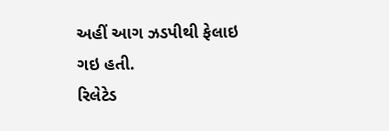અહીં આગ ઝડપીથી ફેલાઇ ગઇ હતી.
રિલેટેડ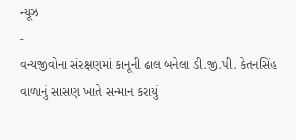ન્યૂઝ
-
વન્યજીવોના સંરક્ષણમાં કાનૂની ઢાલ બનેલા ડી.જી.પી. કેતનસિંહ વાળાનું સાસણ ખાતે સન્માન કરાયું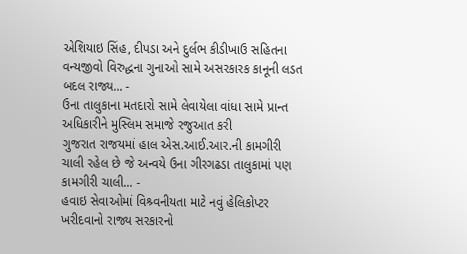એશિયાઇ સિંહ, દીપડા અને દુર્લભ કીડીખાઉ સહિતના વન્યજીવો વિરુદ્ધના ગુનાઓ સામે અસરકારક કાનૂની લડત બદલ રાજ્ય... -
ઉના તાલુકાના મતદારો સામે લેવાયેલા વાંધા સામે પ્રાન્ત અધિકારીને મુસ્લિમ સમાજે રજુઆત કરી
ગુજરાત રાજયમાં હાલ એસ.આઈ.આર.ની કામગીરી ચાલી રહેલ છે જે અન્વયે ઉના ગીરગઢડા તાલુકામાં પણ કામગીરી ચાલી... -
હવાઇ સેવાઓમાં વિશ્ર્વનીયતા માટે નવું હેલિકોપ્ટર ખરીદવાનો રાજ્ય સરકારનો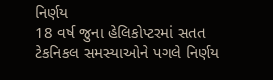નિર્ણય
18 વર્ષ જુના હેલિકોપ્ટરમાં સતત ટેકનિકલ સમસ્યાઓને પગલે નિર્ણય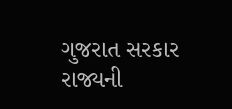ગુજરાત સરકાર રાજ્યની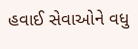હવાઈ સેવાઓને વધુ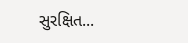સુરક્ષિત...